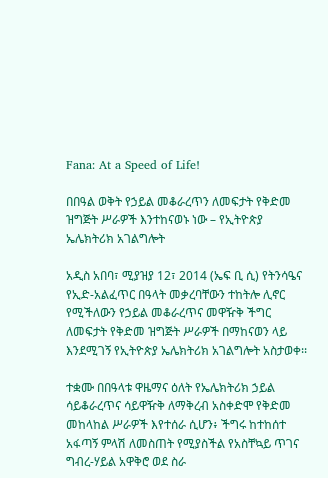Fana: At a Speed of Life!

በበዓል ወቅት የኃይል መቆራረጥን ለመፍታት የቅድመ ዝግጅት ሥራዎች እንተከናወኑ ነው – የኢትዮጵያ ኤሌክትሪክ አገልግሎት

አዲስ አበባ፣ ሚያዝያ 12፣ 2014 (ኤፍ ቢ ሲ) የትንሳዔና የኢድ-አልፈጥር በዓላት መቃረባቸውን ተከትሎ ሊኖር የሚችለውን የኃይል መቆራረጥና መዋዥቅ ችግር ለመፍታት የቅድመ ዝግጅት ሥራዎች በማከናወን ላይ እንደሚገኝ የኢትዮጵያ ኤሌክትሪክ አገልግሎት አስታወቀ፡፡

ተቋሙ በበዓላቱ ዋዜማና ዕለት የኤሌክትሪክ ኃይል ሳይቆራረጥና ሳይዋዥቅ ለማቅረብ አስቀድሞ የቅድመ መከላከል ሥራዎች እየተሰራ ሲሆን፥ ችግሩ ከተከሰተ አፋጣኝ ምላሽ ለመስጠት የሚያስችል የአስቸኳይ ጥገና ግብረ-ሃይል አዋቅሮ ወደ ስራ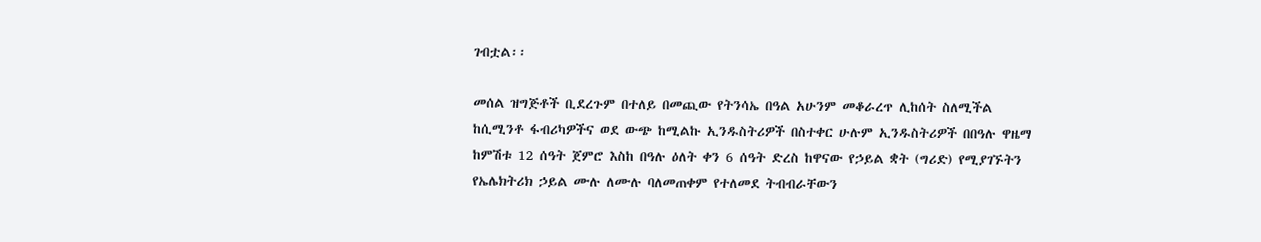ገብቷል፡፡

መሰል ዝግጅቶች ቢደረጉም በተለይ በመጪው የትንሳኤ በዓል አሁንም መቆራረጥ ሊከሰት ስለሚችል ከሲሚንቶ ፋብሪካዎችና ወደ ውጭ ከሚልኩ ኢንዱስትሪዎች በስተቀር ሁሉም ኢንዱስትሪዎች በበዓሉ ዋዜማ ከምሽቱ 12 ሰዓት ጀምሮ እስከ በዓሉ ዕለት ቀን 6 ሰዓት ድረስ ከዋናው የኃይል ቋት (ግሪድ) የሚያገኙትን የኤሌክትሪክ ኃይል ሙሉ ለሙሉ ባለመጠቀም የተለመደ ትብብራቸውን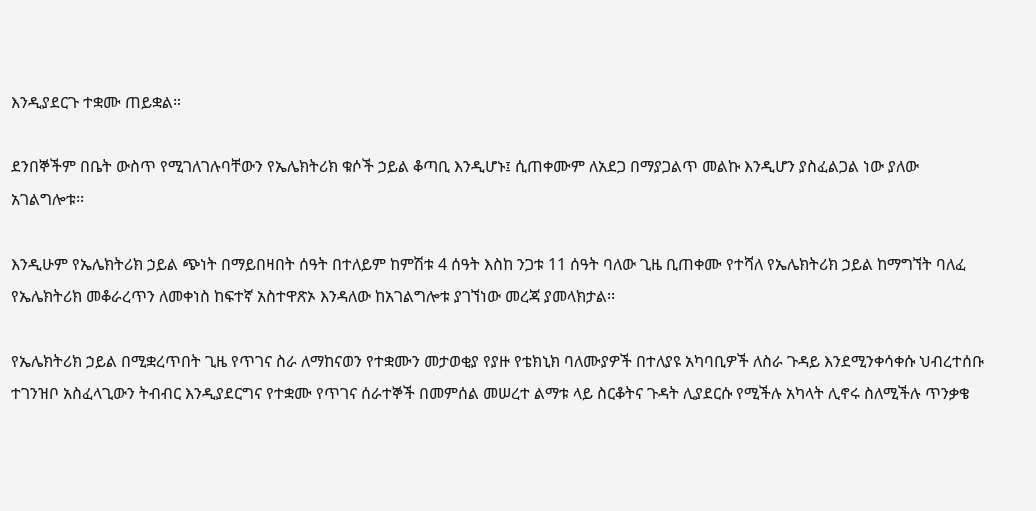እንዲያደርጉ ተቋሙ ጠይቋል።

ደንበኞችም በቤት ውስጥ የሚገለገሉባቸውን የኤሌክትሪክ ቁሶች ኃይል ቆጣቢ እንዲሆኑ፤ ሲጠቀሙም ለአደጋ በማያጋልጥ መልኩ እንዲሆን ያስፈልጋል ነው ያለው አገልግሎቱ፡፡

እንዲሁም የኤሌክትሪክ ኃይል ጭነት በማይበዛበት ሰዓት በተለይም ከምሽቱ 4 ሰዓት እስከ ንጋቱ 11 ሰዓት ባለው ጊዜ ቢጠቀሙ የተሻለ የኤሌክትሪክ ኃይል ከማግኘት ባለፈ የኤሌክትሪክ መቆራረጥን ለመቀነስ ከፍተኛ አስተዋጽኦ እንዳለው ከአገልግሎቱ ያገኘነው መረጃ ያመላክታል፡፡

የኤሌክትሪክ ኃይል በሚቋረጥበት ጊዜ የጥገና ስራ ለማከናወን የተቋሙን መታወቂያ የያዙ የቴክኒክ ባለሙያዎች በተለያዩ አካባቢዎች ለስራ ጉዳይ እንደሚንቀሳቀሱ ህብረተሰቡ ተገንዝቦ አስፈላጊውን ትብብር እንዲያደርግና የተቋሙ የጥገና ሰራተኞች በመምሰል መሠረተ ልማቱ ላይ ስርቆትና ጉዳት ሊያደርሱ የሚችሉ አካላት ሊኖሩ ስለሚችሉ ጥንቃቄ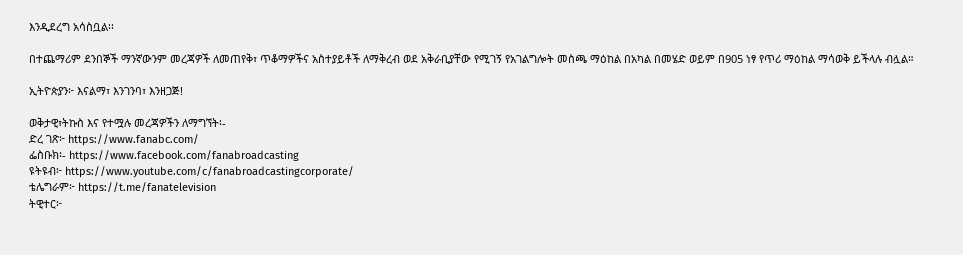እንዲደረግ አሳስቧል፡፡

በተጨማሪም ደንበኞች ማንኛውንም መረጃዎች ለመጠየቅ፣ ጥቆማዎችና አስተያይቶች ለማቅረብ ወደ አቅራቢያቸው የሚገኝ የአገልግሎት መስጫ ማዕከል በአካል በመሄድ ወይም በ905 ነፃ የጥሪ ማዕከል ማሳወቅ ይችላሉ ብሏል።

ኢትዮጵያን፦ እናልማ፣ እንገንባ፣ እንዘጋጅ!

ወቅታዊ፣ትኩስ እና የተሟሉ መረጃዎችን ለማግኘት፡-
ድረ ገጽ፦ https://www.fanabc.com/
ፌስቡክ፡- https://www.facebook.com/fanabroadcasting
ዩትዩብ፦ https://www.youtube.com/c/fanabroadcastingcorporate/
ቴሌግራም፦ https://t.me/fanatelevision
ትዊተር፦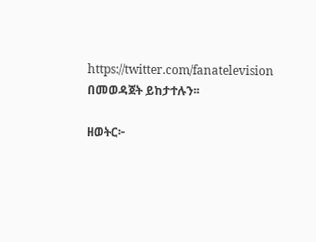https://twitter.com/fanatelevision በመወዳጀት ይከታተሉን፡፡

ዘወትር፦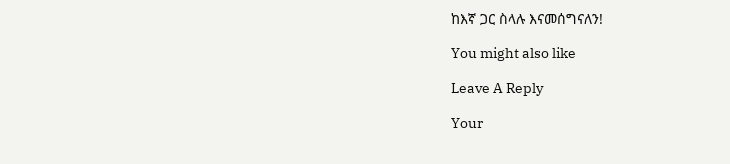ከእኛ ጋር ስላሉ እናመሰግናለን!

You might also like

Leave A Reply

Your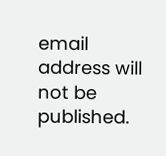email address will not be published.